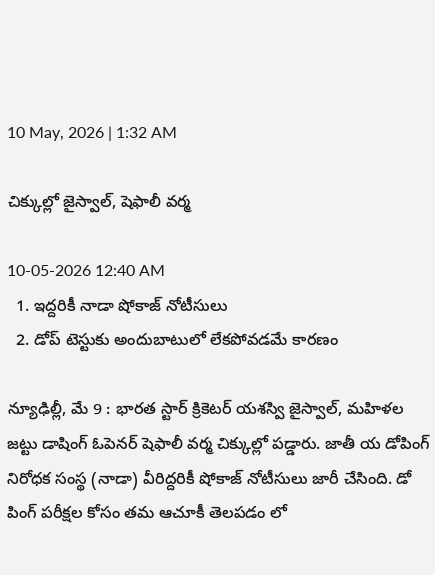10 May, 2026 | 1:32 AM

చిక్కుల్లో జైస్వాల్, షెఫాలీ వర్మ

10-05-2026 12:40 AM
  1. ఇద్దరికీ నాడా షోకాజ్ నోటీసులు
  2. డోప్ టెస్టుకు అందుబాటులో లేకపోవడమే కారణం

న్యూఢిల్లీ, మే 9 : భారత స్టార్ క్రికెటర్ యశస్వి జైస్వాల్, మహిళల జట్టు డాషింగ్ ఓపెనర్ షెఫాలీ వర్మ చిక్కుల్లో పడ్డారు. జాతీ య డోపింగ్ నిరోధక సంస్థ (నాడా) వీరిద్దరికీ షోకాజ్ నోటీసులు జారీ చేసింది. డో పింగ్ పరీక్షల కోసం తమ ఆచూకీ తెలపడం లో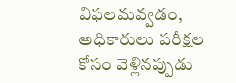విఫలమవ్వడం, అధికారులు పరీక్షల కోసం వెళ్లినప్పుడు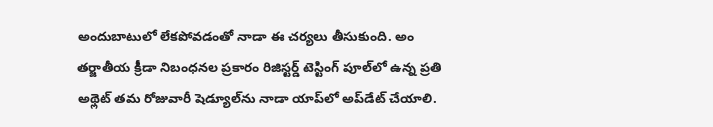అందుబాటులో లేకపోవడంతో నాడా ఈ చర్యలు తీసుకుంది. అం తర్జాతీయ క్రీడా నిబంధనల ప్రకారం రిజిస్టర్డ్ టెస్టింగ్ పూల్‌లో ఉన్న ప్రతి అథ్లెట్ తమ రోజువారీ షెడ్యూల్‌ను నాడా యాప్‌లో అప్‌డేట్ చేయాలి.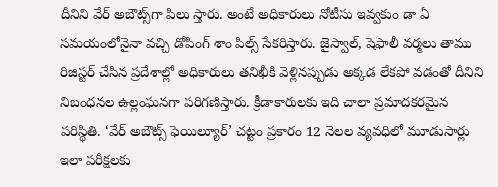దీనిని వేర్ అబౌట్స్‌గా పిలు స్తారు. అంటే అధికారులు నోటీసు ఇవ్వకుం డా ఏ సమయంలోనైనా వచ్చి డోపింగ్ శాం పిల్స్ సేకరిస్తారు. జైస్వాల్, షెఫాలీ వర్మలు తాము రిజిస్టర్ చేసిన ప్రదేశాల్లో అధికారులు తనిఖీకి వెళ్లినప్పుడు అక్కడ లేకపో వడంతో దీనిని నిబంధనల ఉల్లంఘనగా పరిగణిస్తారు. క్రీడాకారులకు ఇది చాలా ప్రమాదకరమైన పరిస్థితి. ‘వేర్ అబౌట్స్ ఫెయిల్యూర్’ చట్టం ప్రకారం 12 నెలల వ్యవధిలో మూడుసార్లు ఇలా పరీక్షలకు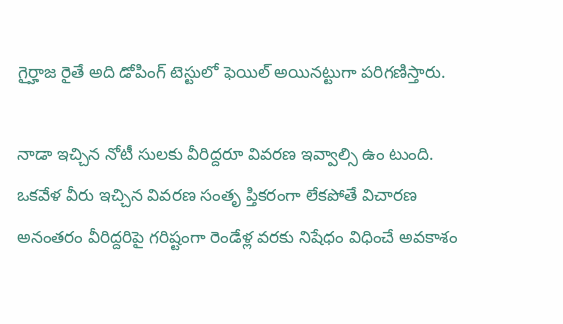గైర్హాజ రైతే అది డోపింగ్ టెస్టులో ఫెయిల్ అయినట్టుగా పరిగణిస్తారు.

నాడా ఇచ్చిన నోటీ సులకు వీరిద్దరూ వివరణ ఇవ్వాల్సి ఉం టుంది. ఒకవేళ వీరు ఇచ్చిన వివరణ సంతృ ప్తికరంగా లేకపోతే విచారణ అనంతరం వీరిద్దరిపై గరిష్టంగా రెండేళ్ల వరకు నిషేధం విధించే అవకాశం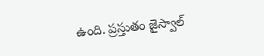ఉంది. ప్రస్తుతం జైస్వాల్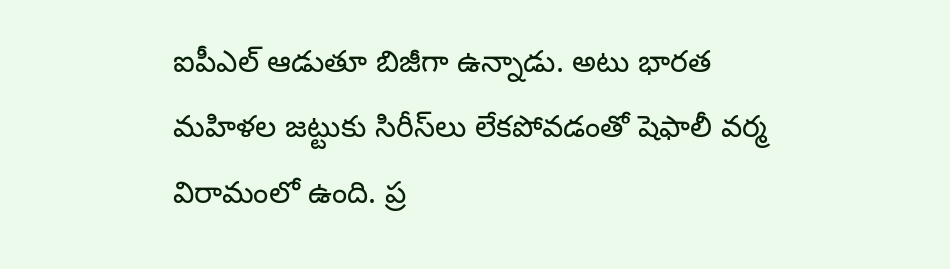ఐపీఎల్ ఆడుతూ బిజీగా ఉన్నాడు. అటు భారత మహిళల జట్టుకు సిరీస్‌లు లేకపోవడంతో షెఫాలీ వర్మ విరామంలో ఉంది. ప్ర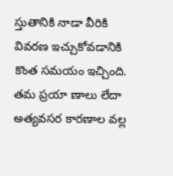స్తుతానికి నాడా వీరికి వివరణ ఇచ్చుకోవడానికి కొంత సమయం ఇచ్చింది. తమ ప్రయా ణాలు లేదా అత్యవసర కారణాల వల్ల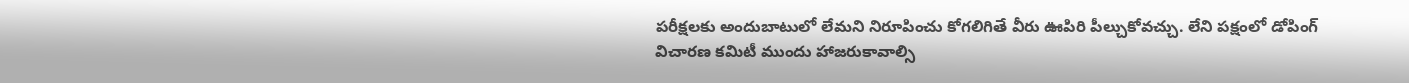పరీక్షలకు అందుబాటులో లేమని నిరూపించు కోగలిగితే వీరు ఊపిరి పీల్చుకోవచ్చు. లేని పక్షంలో డోపింగ్ విచారణ కమిటీ ముందు హాజరుకావాల్సి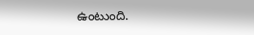ఉంటుంది.